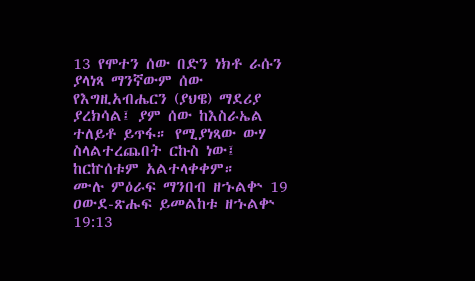13 የሞተን ሰው በድን ነክቶ ራሱን ያላነጻ ማንኛውም ሰው የእግዚአብሔርን (ያህዌ) ማደሪያ ያረክሳል፤ ያም ሰው ከእስራኤል ተለይቶ ይጥፋ። የሚያነጻው ውሃ ስላልተረጨበት ርኩስ ነው፤ ከርኵሰቱም አልተላቀቀም።
ሙሉ ምዕራፍ ማንበብ ዘኁልቍ 19
ዐውደ-ጽሑፍ ይመልከቱ ዘኁልቍ 19:13